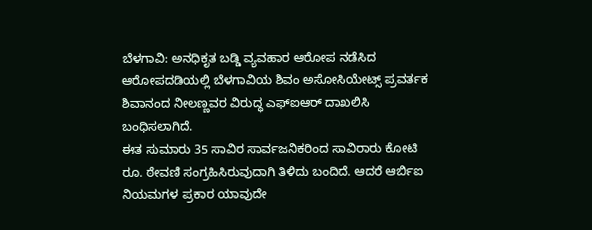ಬೆಳಗಾವಿ: ಅನಧಿಕೃತ ಬಡ್ಡಿ ವ್ಯವಹಾರ ಆರೋಪ ನಡೆಸಿದ ಆರೋಪದಡಿಯಲ್ಲಿ ಬೆಳಗಾವಿಯ ಶಿವಂ ಅಸೋಸಿಯೇಟ್ಸ್ ಪ್ರವರ್ತಕ ಶಿವಾನಂದ ನೀಲಣ್ಣವರ ವಿರುದ್ಧ ಎಫ್ಐಆರ್ ದಾಖಲಿಸಿ ಬಂಧಿಸಲಾಗಿದೆ.
ಈತ ಸುಮಾರು 35 ಸಾವಿರ ಸಾರ್ವಜನಿಕರಿಂದ ಸಾವಿರಾರು ಕೋಟಿ ರೂ. ಠೇವಣಿ ಸಂಗ್ರಹಿಸಿರುವುದಾಗಿ ತಿಳಿದು ಬಂದಿದೆ. ಆದರೆ ಆರ್ಬಿಐ ನಿಯಮಗಳ ಪ್ರಕಾರ ಯಾವುದೇ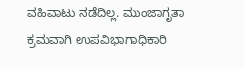ವಹಿವಾಟು ನಡೆದಿಲ್ಲ. ಮುಂಜಾಗೃತಾ ಕ್ರಮವಾಗಿ ಉಪವಿಭಾಗಾಧಿಕಾರಿ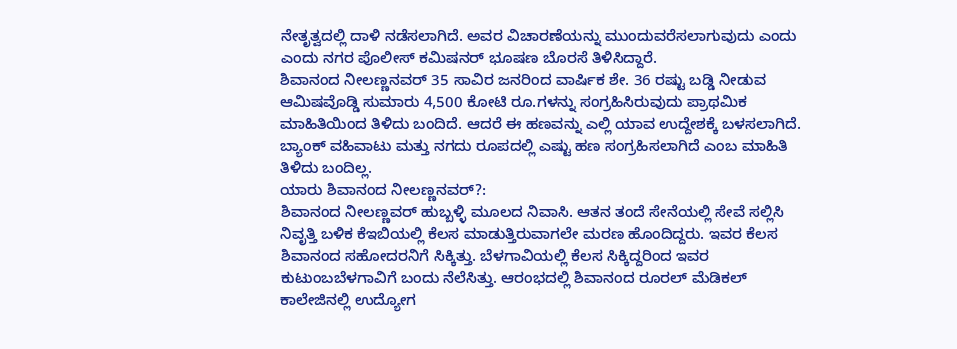ನೇತೃತ್ವದಲ್ಲಿ ದಾಳಿ ನಡೆಸಲಾಗಿದೆ. ಅವರ ವಿಚಾರಣೆಯನ್ನು ಮುಂದುವರೆಸಲಾಗುವುದು ಎಂದು ಎಂದು ನಗರ ಪೊಲೀಸ್ ಕಮಿಷನರ್ ಭೂಷಣ ಬೊರಸೆ ತಿಳಿಸಿದ್ದಾರೆ.
ಶಿವಾನಂದ ನೀಲಣ್ಣನವರ್ 35 ಸಾವಿರ ಜನರಿಂದ ವಾರ್ಷಿಕ ಶೇ. 36 ರಷ್ಟು ಬಡ್ಡಿ ನೀಡುವ ಆಮಿಷವೊಡ್ಡಿ ಸುಮಾರು 4,500 ಕೋಟಿ ರೂ.ಗಳನ್ನು ಸಂಗ್ರಹಿಸಿರುವುದು ಪ್ರಾಥಮಿಕ ಮಾಹಿತಿಯಿಂದ ತಿಳಿದು ಬಂದಿದೆ. ಆದರೆ ಈ ಹಣವನ್ನು ಎಲ್ಲಿ ಯಾವ ಉದ್ದೇಶಕ್ಕೆ ಬಳಸಲಾಗಿದೆ. ಬ್ಯಾಂಕ್ ವಹಿವಾಟು ಮತ್ತು ನಗದು ರೂಪದಲ್ಲಿ ಎಷ್ಟು ಹಣ ಸಂಗ್ರಹಿಸಲಾಗಿದೆ ಎಂಬ ಮಾಹಿತಿ ತಿಳಿದು ಬಂದಿಲ್ಲ.
ಯಾರು ಶಿವಾನಂದ ನೀಲಣ್ಣನವರ್?:
ಶಿವಾನಂದ ನೀಲಣ್ಣವರ್ ಹುಬ್ಬಳ್ಳಿ ಮೂಲದ ನಿವಾಸಿ. ಆತನ ತಂದೆ ಸೇನೆಯಲ್ಲಿ ಸೇವೆ ಸಲ್ಲಿಸಿ ನಿವೃತ್ತಿ ಬಳಿಕ ಕೆಇಬಿಯಲ್ಲಿ ಕೆಲಸ ಮಾಡುತ್ತಿರುವಾಗಲೇ ಮರಣ ಹೊಂದಿದ್ದರು. ಇವರ ಕೆಲಸ ಶಿವಾನಂದ ಸಹೋದರನಿಗೆ ಸಿಕ್ಕಿತ್ತು. ಬೆಳಗಾವಿಯಲ್ಲಿ ಕೆಲಸ ಸಿಕ್ಕಿದ್ದರಿಂದ ಇವರ ಕುಟುಂಬಬೆಳಗಾವಿಗೆ ಬಂದು ನೆಲೆಸಿತ್ತು. ಆರಂಭದಲ್ಲಿ ಶಿವಾನಂದ ರೂರಲ್ ಮೆಡಿಕಲ್ ಕಾಲೇಜಿನಲ್ಲಿ ಉದ್ಯೋಗ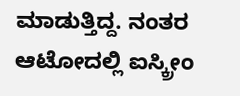ಮಾಡುತ್ತಿದ್ದ. ನಂತರ ಆಟೋದಲ್ಲಿ ಐಸ್ಕ್ರೀಂ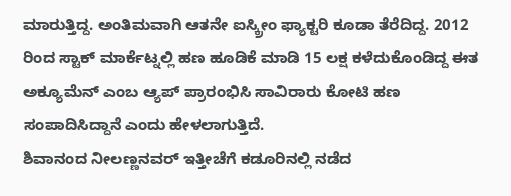ಮಾರುತ್ತಿದ್ದ. ಅಂತಿಮವಾಗಿ ಆತನೇ ಐಸ್ಕ್ರೀಂ ಫ್ಯಾಕ್ಟರಿ ಕೂಡಾ ತೆರೆದಿದ್ದ. 2012 ರಿಂದ ಸ್ಟಾಕ್ ಮಾರ್ಕೆಟ್ನಲ್ಲಿ ಹಣ ಹೂಡಿಕೆ ಮಾಡಿ 15 ಲಕ್ಷ ಕಳೆದುಕೊಂಡಿದ್ದ ಈತ ಅಕ್ಯೂಮೆನ್ ಎಂಬ ಆ್ಯಪ್ ಪ್ರಾರಂಭಿಸಿ ಸಾವಿರಾರು ಕೋಟಿ ಹಣ ಸಂಪಾದಿಸಿದ್ದಾನೆ ಎಂದು ಹೇಳಲಾಗುತ್ತಿದೆ.
ಶಿವಾನಂದ ನೀಲಣ್ಣನವರ್ ಇತ್ತೀಚೆಗೆ ಕಡೂರಿನಲ್ಲಿ ನಡೆದ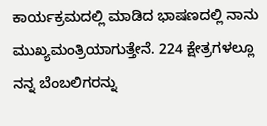ಕಾರ್ಯಕ್ರಮದಲ್ಲಿ ಮಾಡಿದ ಭಾಷಣದಲ್ಲಿ ನಾನು ಮುಖ್ಯಮಂತ್ರಿಯಾಗುತ್ತೇನೆ. 224 ಕ್ಷೇತ್ರಗಳಲ್ಲೂ ನನ್ನ ಬೆಂಬಲಿಗರನ್ನು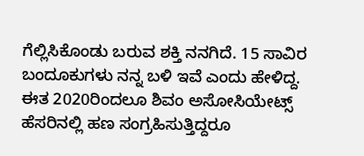ಗೆಲ್ಲಿಸಿಕೊಂಡು ಬರುವ ಶಕ್ತಿ ನನಗಿದೆ. 15 ಸಾವಿರ ಬಂದೂಕುಗಳು ನನ್ನ ಬಳಿ ಇವೆ ಎಂದು ಹೇಳಿದ್ದ.
ಈತ 2020ರಿಂದಲೂ ಶಿವಂ ಅಸೋಸಿಯೇಟ್ಸ್ ಹೆಸರಿನಲ್ಲಿ ಹಣ ಸಂಗ್ರಹಿಸುತ್ತಿದ್ದರೂ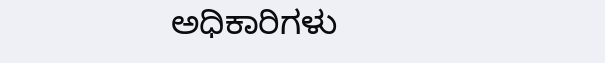ಅಧಿಕಾರಿಗಳು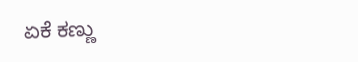ಏಕೆ ಕಣ್ಣು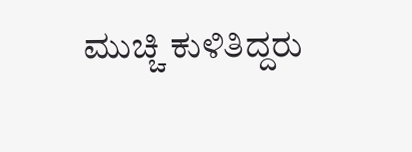ಮುಚ್ಚಿ ಕುಳಿತಿದ್ದರು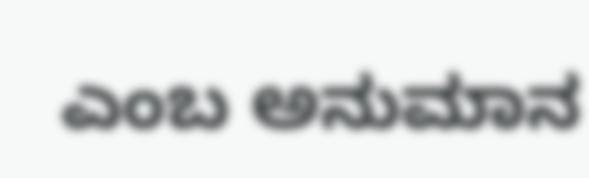ಎಂಬ ಅನುಮಾನ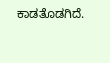ಕಾಡತೊಡಗಿದೆ.